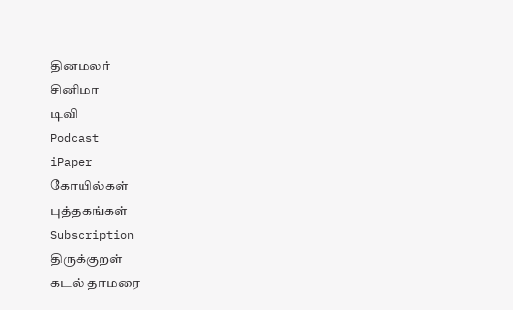தினமலர்
சினிமா
டிவி
Podcast
iPaper
கோயில்கள்
புத்தகங்கள்
Subscription
திருக்குறள்
கடல் தாமரை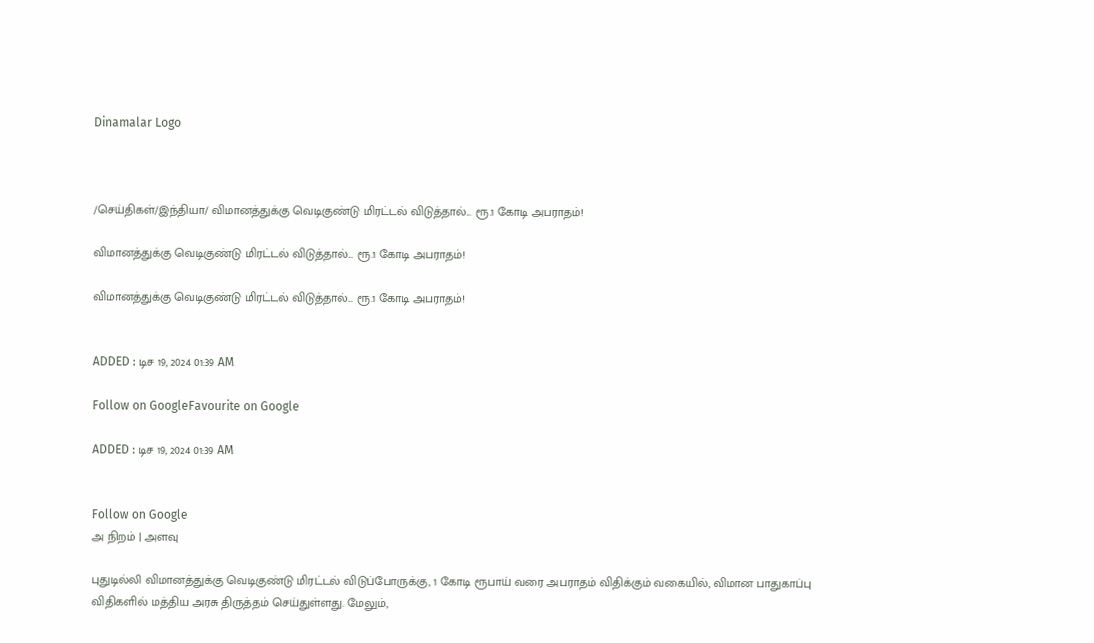Dinamalar Logo



/செய்திகள்/இந்தியா/ விமானத்துக்கு வெடிகுண்டு மிரட்டல் விடுத்தால்... ரூ.1 கோடி அபராதம்!

விமானத்துக்கு வெடிகுண்டு மிரட்டல் விடுத்தால்... ரூ.1 கோடி அபராதம்!

விமானத்துக்கு வெடிகுண்டு மிரட்டல் விடுத்தால்... ரூ.1 கோடி அபராதம்!


ADDED : டிச 19, 2024 01:39 AM

Follow on GoogleFavourite on Google

ADDED : டிச 19, 2024 01:39 AM


Follow on Google
அ நிறம் | அளவு

புதுடில்லி விமானத்துக்கு வெடிகுண்டு மிரட்டல் விடுப்போருக்கு, 1 கோடி ரூபாய் வரை அபராதம் விதிக்கும் வகையில், விமான பாதுகாப்பு விதிகளில் மத்திய அரசு திருத்தம் செய்துள்ளது. மேலும்,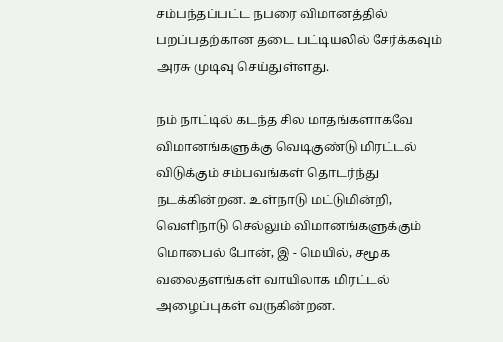சம்பந்தப்பட்ட நபரை விமானத்தில் பறப்பதற்கான தடை பட்டியலில் சேர்க்கவும் அரசு முடிவு செய்துள்ளது.

நம் நாட்டில் கடந்த சில மாதங்களாகவே விமானங்களுக்கு வெடிகுண்டு மிரட்டல் விடுக்கும் சம்பவங்கள் தொடர்ந்து நடக்கின்றன. உள்நாடு மட்டுமின்றி, வெளிநாடு செல்லும் விமானங்களுக்கும் மொபைல் போன், இ - மெயில், சமூக வலைதளங்கள் வாயிலாக மிரட்டல் அழைப்புகள் வருகின்றன.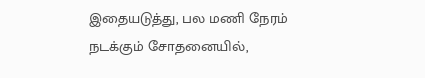இதையடுத்து, பல மணி நேரம் நடக்கும் சோதனையில்,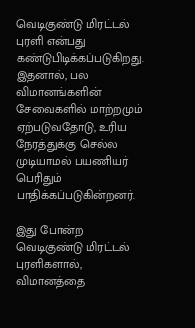வெடிகுண்டு மிரட்டல் புரளி என்பது கண்டுபிடிக்கப்படுகிறது. இதனால், பல விமானங்களின் சேவைகளில் மாற்றமும் ஏற்படுவதோடு, உரிய நேரத்துக்கு செல்ல முடியாமல் பயணியர் பெரிதும் பாதிக்கப்படுகின்றனர்.

இது போன்ற வெடிகுண்டு மிரட்டல் புரளிகளால், விமானத்தை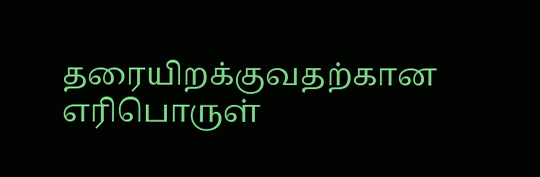தரையிறக்குவதற்கான எரிபொருள்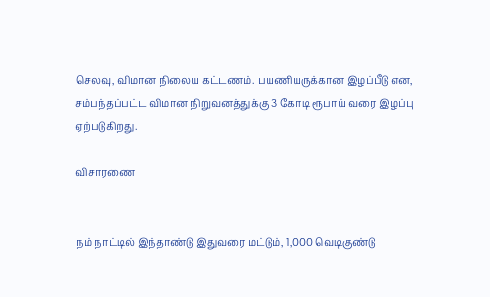செலவு, விமான நிலைய கட்டணம். பயணியருக்கான இழப்பீடு என, சம்பந்தப்பட்ட விமான நிறுவனத்துக்கு 3 கோடி ரூபாய் வரை இழப்பு ஏற்படுகிறது.

விசாரணை


நம் நாட்டில் இந்தாண்டு இதுவரை மட்டும், 1,000 வெடிகுண்டு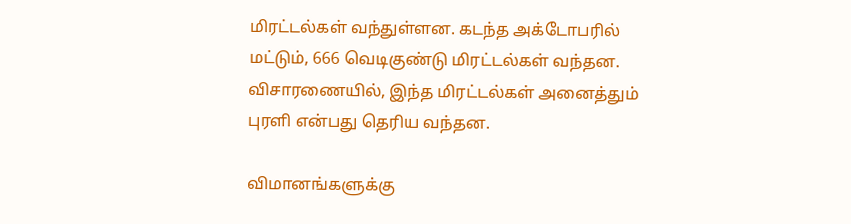மிரட்டல்கள் வந்துள்ளன. கடந்த அக்டோபரில் மட்டும், 666 வெடிகுண்டு மிரட்டல்கள் வந்தன. விசாரணையில், இந்த மிரட்டல்கள் அனைத்தும் புரளி என்பது தெரிய வந்தன.

விமானங்களுக்கு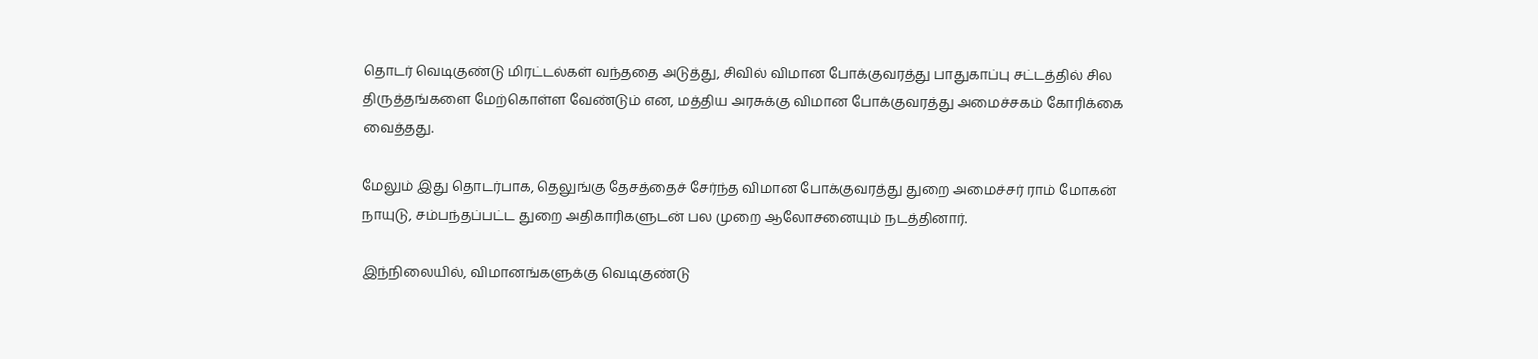தொடர் வெடிகுண்டு மிரட்டல்கள் வந்ததை அடுத்து, சிவில் விமான போக்குவரத்து பாதுகாப்பு சட்டத்தில் சில திருத்தங்களை மேற்கொள்ள வேண்டும் என, மத்திய அரசுக்கு விமான போக்குவரத்து அமைச்சகம் கோரிக்கை வைத்தது.

மேலும் இது தொடர்பாக, தெலுங்கு தேசத்தைச் சேர்ந்த விமான போக்குவரத்து துறை அமைச்சர் ராம் மோகன் நாயுடு, சம்பந்தப்பட்ட துறை அதிகாரிகளுடன் பல முறை ஆலோசனையும் நடத்தினார்.

இந்நிலையில், விமானங்களுக்கு வெடிகுண்டு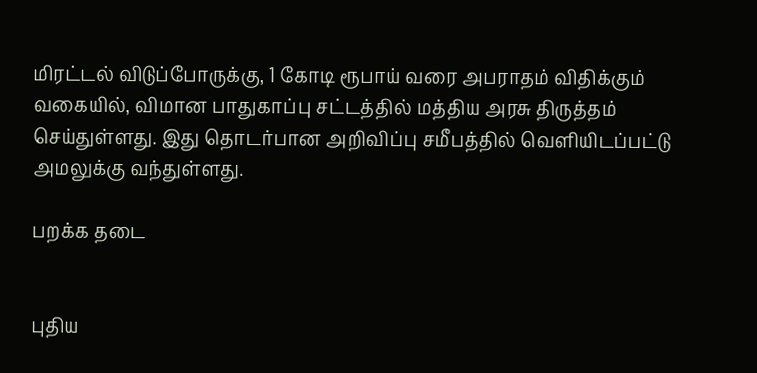மிரட்டல் விடுப்போருக்கு, 1 கோடி ரூபாய் வரை அபராதம் விதிக்கும் வகையில், விமான பாதுகாப்பு சட்டத்தில் மத்திய அரசு திருத்தம் செய்துள்ளது. இது தொடர்பான அறிவிப்பு சமீபத்தில் வெளியிடப்பட்டு அமலுக்கு வந்துள்ளது.

பறக்க தடை


புதிய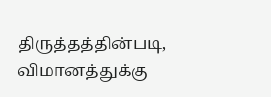திருத்தத்தின்படி, விமானத்துக்கு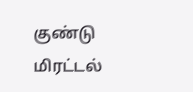குண்டு மிரட்டல்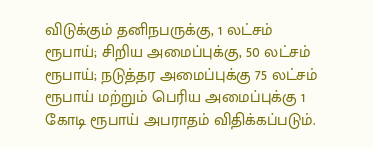விடுக்கும் தனிநபருக்கு, 1 லட்சம் ரூபாய்; சிறிய அமைப்புக்கு, 50 லட்சம் ரூபாய்; நடுத்தர அமைப்புக்கு 75 லட்சம் ரூபாய் மற்றும் பெரிய அமைப்புக்கு 1 கோடி ரூபாய் அபராதம் விதிக்கப்படும்.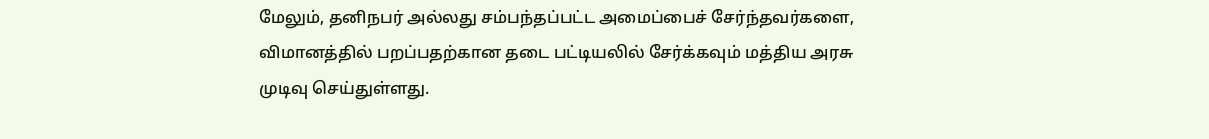மேலும், தனிநபர் அல்லது சம்பந்தப்பட்ட அமைப்பைச் சேர்ந்தவர்களை, விமானத்தில் பறப்பதற்கான தடை பட்டியலில் சேர்க்கவும் மத்திய அரசு முடிவு செய்துள்ளது.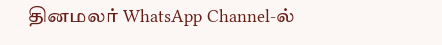தினமலர் WhatsApp Channel-ல்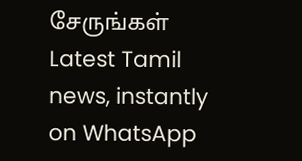சேருங்கள்
Latest Tamil news, instantly on WhatsApp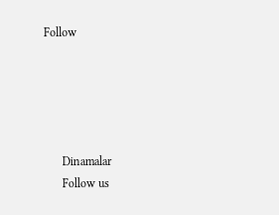Follow





      Dinamalar
      Follow us